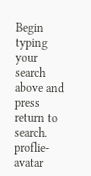Begin typing your search above and press return to search.
proflie-avatar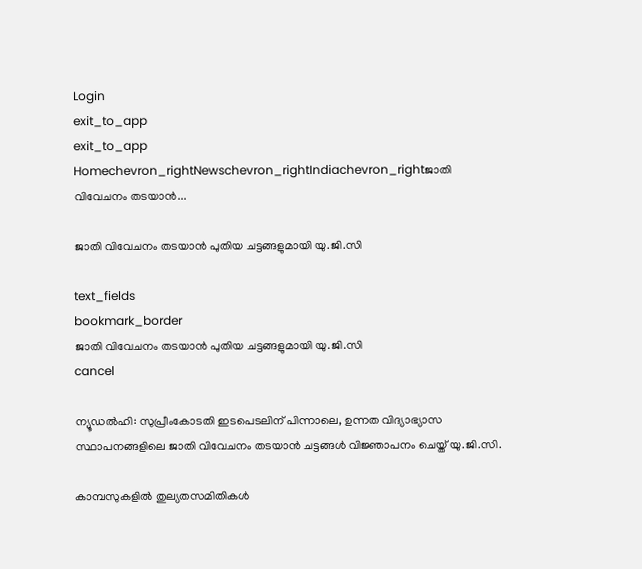Login
exit_to_app
exit_to_app
Homechevron_rightNewschevron_rightIndiachevron_rightജാതി വിവേചനം തടയാൻ...

ജാതി വിവേചനം തടയാൻ പുതിയ ചട്ടങ്ങളുമായി യു.ജി.സി

text_fields
bookmark_border
ജാതി വിവേചനം തടയാൻ പുതിയ ചട്ടങ്ങളുമായി യു.ജി.സി
cancel

ന്യൂഡൽഹി: സുപ്രീംകോടതി ഇടപെടലിന് പിന്നാലെ, ഉന്നത വിദ്യാഭ്യാസ സ്ഥാപനങ്ങളിലെ ജാതി വിവേചനം തടയാൻ ചട്ടങ്ങൾ വിജ്ഞാപനം ചെയ്ത് യു.ജി.സി.

കാമ്പസുകളിൽ തുല്യതസമിതികൾ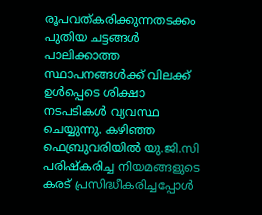രൂപവത്കരിക്കുന്നതടക്കം പുതിയ ചട്ടങ്ങൾ പാലിക്കാത്ത സ്ഥാപനങ്ങൾക്ക് വിലക്ക് ഉൾപ്പെടെ ശിക്ഷാ നടപടികൾ വ്യവസ്ഥ ചെയ്യുന്നു. കഴിഞ്ഞ ഫെബ്രുവരിയിൽ യു.ജി.സി പരിഷ്കരിച്ച നിയമങ്ങളുടെ കരട് പ്രസിദ്ധീകരിച്ചപ്പോൾ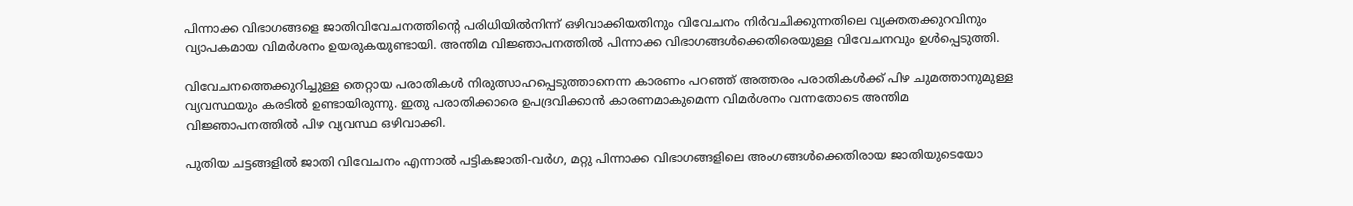പിന്നാക്ക വിഭാഗങ്ങളെ ജാതിവിവേചനത്തിന്റെ പരിധിയിൽനിന്ന് ഒഴിവാക്കിയതിനും വിവേചനം നിർവചിക്കുന്നതിലെ വ്യക്തതക്കുറവിനും വ്യാപകമായ വിമർശനം ഉയരുകയുണ്ടായി. അന്തിമ വിജ്ഞാപനത്തിൽ പിന്നാക്ക വിഭാഗങ്ങൾക്കെതിരെയുള്ള വിവേചനവും ഉൾപ്പെടുത്തി.

വിവേചനത്തെക്കുറിച്ചുള്ള തെറ്റായ പരാതികൾ നിരുത്സാഹപ്പെടുത്താനെന്ന കാരണം പറഞ്ഞ് അത്തരം പരാതികൾക്ക് പിഴ ചുമത്താനുമുള്ള വ്യവസ്ഥയും കരടിൽ ഉണ്ടായിരുന്നു. ഇതു പരാതിക്കാരെ ഉപദ്രവിക്കാൻ കാരണമാകുമെന്ന വിമർശനം വന്നതോടെ അന്തിമ വിജ്ഞാപനത്തിൽ പിഴ വ്യവസ്ഥ ഒഴിവാക്കി.

പുതിയ ചട്ടങ്ങളിൽ ജാതി വിവേചനം എന്നാൽ പട്ടികജാതി-വർഗ, മറ്റു പിന്നാക്ക വിഭാഗങ്ങളിലെ അംഗങ്ങൾക്കെതിരായ ജാതിയുടെയോ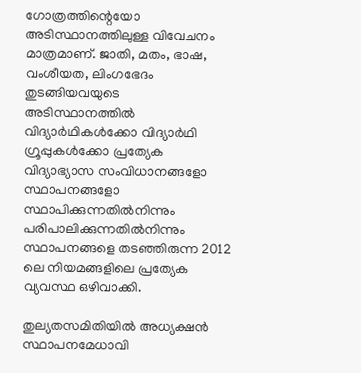ഗോത്രത്തിന്റെയോ അടിസ്ഥാനത്തിലുള്ള വിവേചനം മാത്രമാണ്. ജാതി, മതം, ഭാഷ, വംശീയത, ലിംഗഭേദം തുടങ്ങിയവയുടെ അടിസ്ഥാനത്തിൽ വിദ്യാർഥികൾക്കോ വിദ്യാർഥി ഗ്രൂപ്പുകൾക്കോ പ്രത്യേക വിദ്യാഭ്യാസ സംവിധാനങ്ങളോ സ്ഥാപനങ്ങളോ സ്ഥാപിക്കുന്നതിൽനിന്നും പരിപാലിക്കുന്നതിൽനിന്നും സ്ഥാപനങ്ങളെ തടഞ്ഞിരുന്ന 2012 ലെ നിയമങ്ങളിലെ പ്രത്യേക വ്യവസ്ഥ ഒഴിവാക്കി.

തുല്യതസമിതിയിൽ അധ്യക്ഷൻ സ്ഥാപനമേധാവി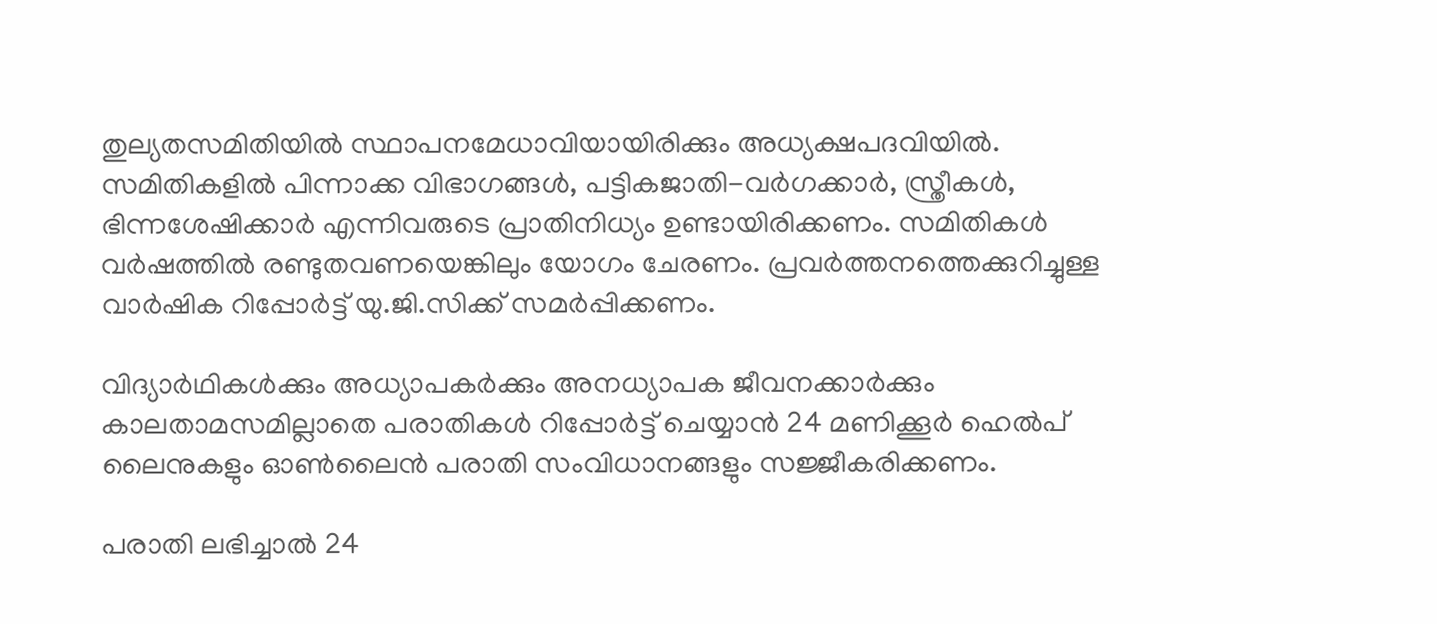തുല്യതസമിതിയിൽ സ്ഥാപനമേധാവിയായിരിക്കും അധ്യക്ഷപദവിയിൽ. സമിതികളിൽ പിന്നാക്ക വിഭാഗങ്ങൾ, പട്ടികജാതി-വർഗക്കാർ, സ്ത്രീകൾ, ഭിന്നശേഷിക്കാർ എന്നിവരുടെ പ്രാതിനിധ്യം ഉണ്ടായിരിക്കണം. സമിതികൾ വർഷത്തിൽ രണ്ടുതവണയെങ്കിലും യോഗം ചേരണം. പ്രവർത്തനത്തെക്കുറിച്ചുള്ള വാർഷിക റിപ്പോർട്ട് യു.ജി.സിക്ക് സമർപ്പിക്കണം.

വിദ്യാർഥികൾക്കും അധ്യാപകർക്കും അനധ്യാപക ജീവനക്കാർക്കും കാലതാമസമില്ലാതെ പരാതികൾ റിപ്പോർട്ട് ചെയ്യാൻ 24 മണിക്കൂർ ഹെൽപ് ലൈനുകളും ഓൺലൈൻ പരാതി സംവിധാനങ്ങളും സജ്ജീകരിക്കണം.

പരാതി ലഭിച്ചാൽ 24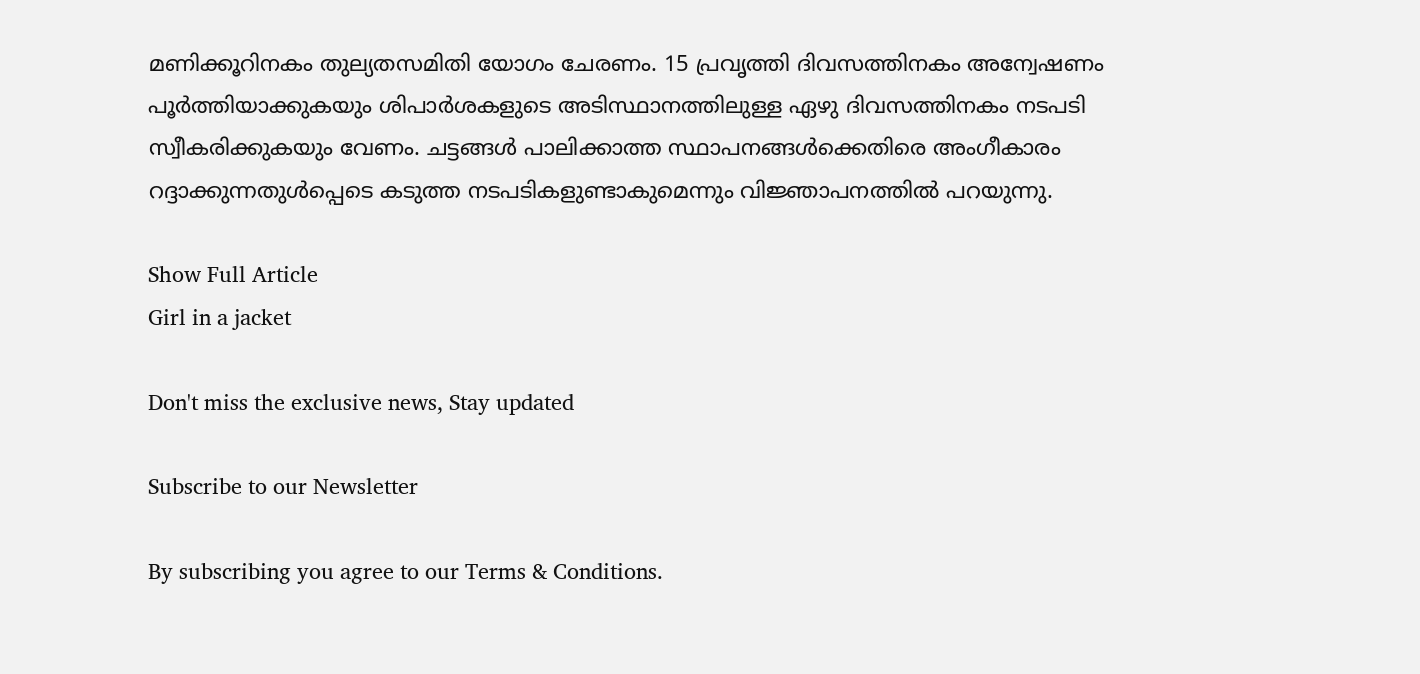മണിക്കൂറിനകം തുല്യതസമിതി യോഗം ചേരണം. 15 പ്രവൃത്തി ദിവസത്തിനകം അന്വേഷണം പൂർത്തിയാക്കുകയും ശിപാർശകളുടെ അടിസ്ഥാനത്തിലുള്ള ഏഴു ദിവസത്തിനകം നടപടി സ്വീകരിക്കുകയും വേണം. ചട്ടങ്ങൾ പാലിക്കാത്ത സ്ഥാപനങ്ങൾക്കെതിരെ അംഗീകാരം റദ്ദാക്കുന്നതുൾപ്പെടെ കടുത്ത നടപടികളുണ്ടാകുമെന്നും വിജ്ഞാപനത്തിൽ പറയുന്നു.

Show Full Article
Girl in a jacket

Don't miss the exclusive news, Stay updated

Subscribe to our Newsletter

By subscribing you agree to our Terms & Conditions.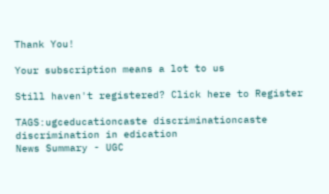Thank You!

Your subscription means a lot to us

Still haven't registered? Click here to Register

TAGS:ugceducationcaste discriminationcaste discrimination in edication
News Summary - UGC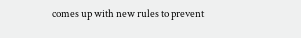comes up with new rules to prevent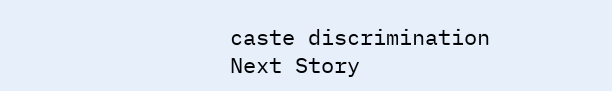caste discrimination
Next Story